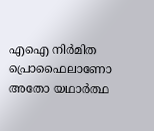എഐ നിർമിത പ്രൊഫൈലാണോ അതോ യഥാർത്ഥ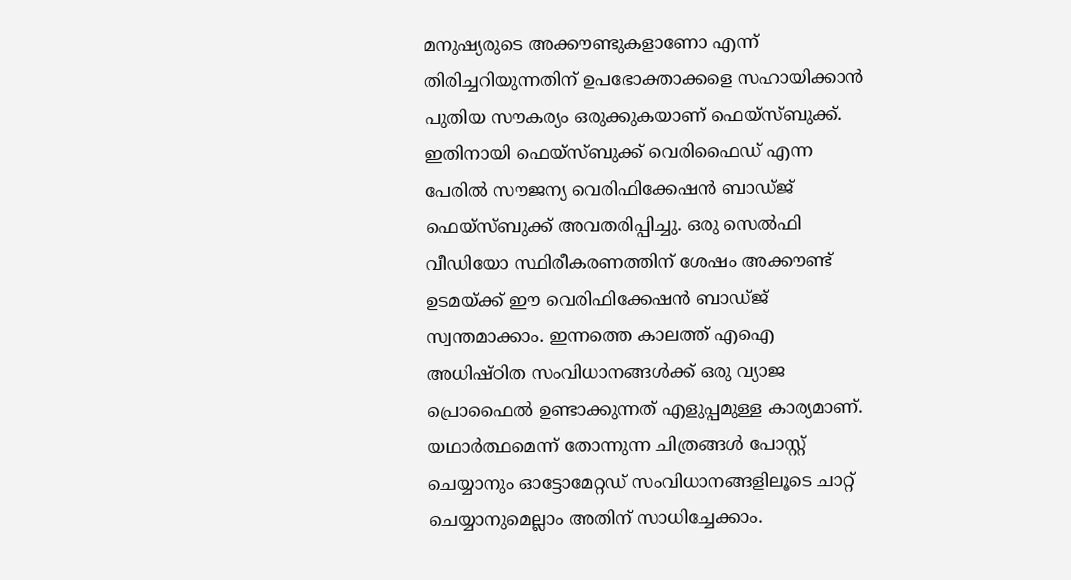മനുഷ്യരുടെ അക്കൗണ്ടുകളാണോ എന്ന് തിരിച്ചറിയുന്നതിന് ഉപഭോക്താക്കളെ സഹായിക്കാൻ പുതിയ സൗകര്യം ഒരുക്കുകയാണ് ഫെയ്സ്ബുക്ക്. ഇതിനായി ഫെയ്സ്ബുക്ക് വെരിഫൈഡ് എന്ന പേരിൽ സൗജന്യ വെരിഫിക്കേഷൻ ബാഡ്ജ് ഫെയ്സ്ബുക്ക് അവതരിപ്പിച്ചു. ഒരു സെൽഫി വീഡിയോ സ്ഥിരീകരണത്തിന് ശേഷം അക്കൗണ്ട് ഉടമയ്ക്ക് ഈ വെരിഫിക്കേഷൻ ബാഡ്ജ് സ്വന്തമാക്കാം. ഇന്നത്തെ കാലത്ത് എഐ അധിഷ്ഠിത സംവിധാനങ്ങൾക്ക് ഒരു വ്യാജ പ്രൊഫൈൽ ഉണ്ടാക്കുന്നത് എളുപ്പമുള്ള കാര്യമാണ്. യഥാർത്ഥമെന്ന് തോന്നുന്ന ചിത്രങ്ങൾ പോസ്റ്റ് ചെയ്യാനും ഓട്ടോമേറ്റഡ് സംവിധാനങ്ങളിലൂടെ ചാറ്റ് ചെയ്യാനുമെല്ലാം അതിന് സാധിച്ചേക്കാം.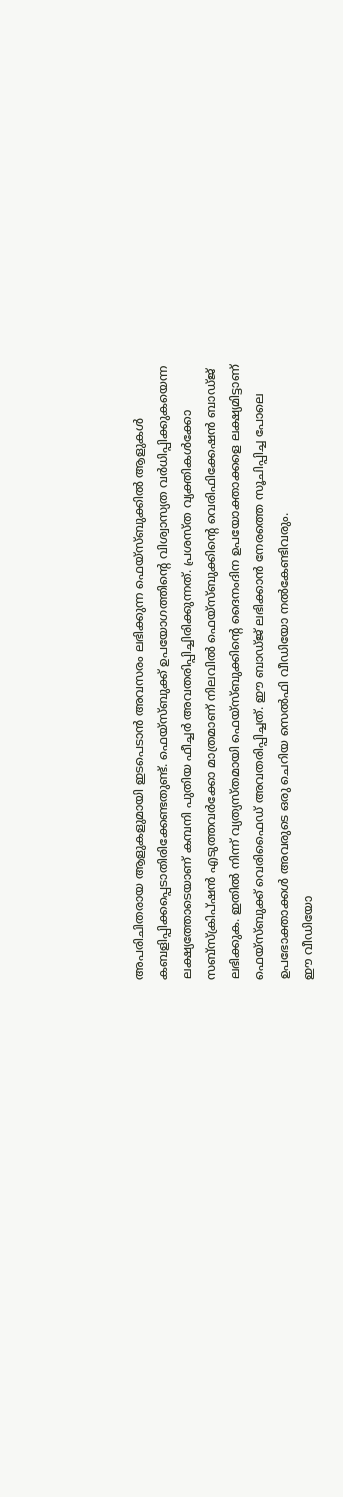അപരിചിതരായ ആളുകളുമായി ഇടപെടാൻ അവസരം ലഭിക്കുന്ന ഫെയ്സ്ബുക്കിൽ ആളുകൾ കബളിപ്പിക്കപ്പെടാതിരിക്കേണ്ടതുണ്ട്. ഫെയ്സ്ബുക്ക് ഉപയോഗത്തിന്റെ വിശ്വാസ്യത വർധിപ്പിക്കുകയെന്ന ലക്ഷ്യത്തോടെയാണ് കമ്പനി പുതിയ ഫീച്ചർ അവതരിപ്പിച്ചിരിക്കുന്നത്. പ്രശസ്ത വ്യക്തികൾക്കോ സബ്സ്ക്രിപ്ഷൻ എടുത്തവർക്കോ മാത്രമാണ് നിലവിൽ ഫെയ്സ്ബുക്കിന്റെ വെരിഫിക്കേഷൻ ബാഡ്ജ് ലഭിക്കുക. ഇതിൽ നിന്ന് വ്യത്യസ്തമായി ഫെയ്സ്ബുക്കിന്റെ ദൈനംദിന ഉപയോക്താക്കളെ ലക്ഷ്യമിട്ടാണ് ഫെയ്സ്ബുക്ക് വെരിഫൈഡ് അവതരിപ്പിച്ചത്. ഈ ബാഡ്ജ് ലഭിക്കാൻ നേരത്തെ സൂചിപ്പിച്ച പോലെ ഉപഭോക്താക്കൾ അവരുടെ ഒരു ചെറിയ സെൽഫി വീഡിയോ നൽകേണ്ടിവരും.
ഈ വീഡിയോ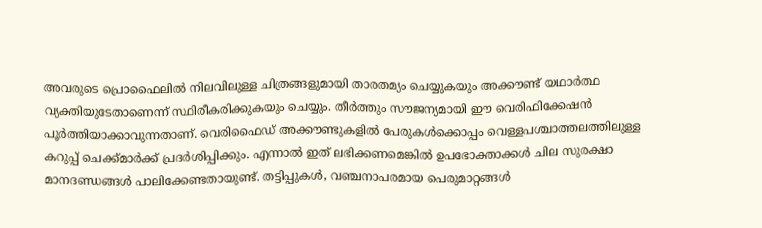അവരുടെ പ്രൊഫൈലിൽ നിലവിലുള്ള ചിത്രങ്ങളുമായി താരതമ്യം ചെയ്യുകയും അക്കൗണ്ട് യഥാർത്ഥ വ്യക്തിയുടേതാണെന്ന് സ്ഥിരീകരിക്കുകയും ചെയ്യും. തീർത്തും സൗജന്യമായി ഈ വെരിഫിക്കേഷൻ പൂർത്തിയാക്കാവുന്നതാണ്. വെരിഫൈഡ് അക്കൗണ്ടുകളിൽ പേരുകൾക്കൊപ്പം വെള്ളപശ്ചാത്തലത്തിലുള്ള കറുപ്പ് ചെക്ക്മാർക്ക് പ്രദർശിപ്പിക്കും. എന്നാൽ ഇത് ലഭിക്കണമെങ്കിൽ ഉപഭോക്താക്കൾ ചില സുരക്ഷാ മാനദണ്ഡങ്ങൾ പാലിക്കേണ്ടതായുണ്ട്. തട്ടിപ്പുകൾ, വഞ്ചനാപരമായ പെരുമാറ്റങ്ങൾ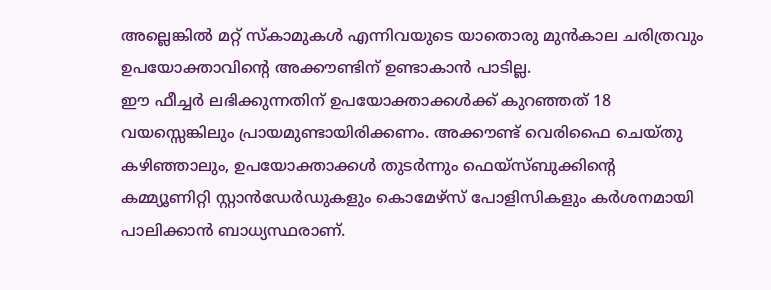അല്ലെങ്കിൽ മറ്റ് സ്കാമുകൾ എന്നിവയുടെ യാതൊരു മുൻകാല ചരിത്രവും ഉപയോക്താവിന്റെ അക്കൗണ്ടിന് ഉണ്ടാകാൻ പാടില്ല.
ഈ ഫീച്ചർ ലഭിക്കുന്നതിന് ഉപയോക്താക്കൾക്ക് കുറഞ്ഞത് 18 വയസ്സെങ്കിലും പ്രായമുണ്ടായിരിക്കണം. അക്കൗണ്ട് വെരിഫൈ ചെയ്തു കഴിഞ്ഞാലും, ഉപയോക്താക്കൾ തുടർന്നും ഫെയ്സ്ബുക്കിന്റെ കമ്മ്യൂണിറ്റി സ്റ്റാൻഡേർഡുകളും കൊമേഴ്സ് പോളിസികളും കർശനമായി പാലിക്കാൻ ബാധ്യസ്ഥരാണ്.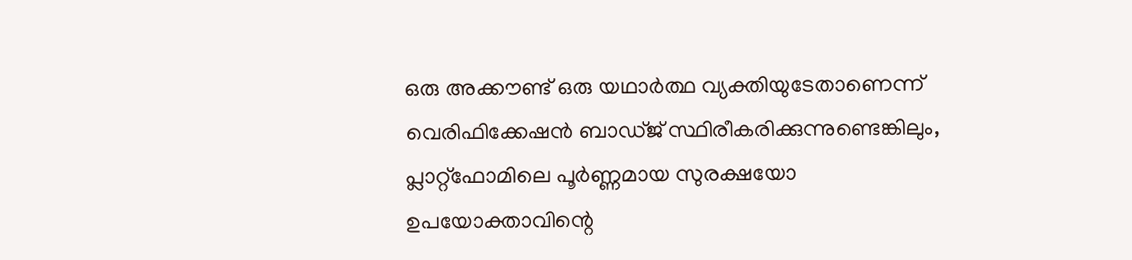ഒരു അക്കൗണ്ട് ഒരു യഥാർത്ഥ വ്യക്തിയുടേതാണെന്ന് വെരിഫിക്കേഷൻ ബാഡ്ജ് സ്ഥിരീകരിക്കുന്നുണ്ടെങ്കിലും, പ്ലാറ്റ്ഫോമിലെ പൂർണ്ണമായ സുരക്ഷയോ ഉപയോക്താവിന്റെ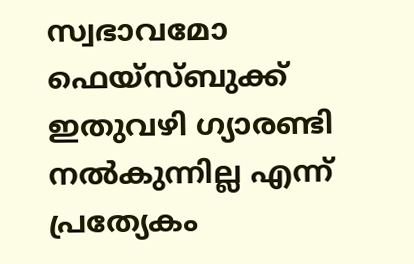സ്വഭാവമോ ഫെയ്സ്ബുക്ക് ഇതുവഴി ഗ്യാരണ്ടി നൽകുന്നില്ല എന്ന് പ്രത്യേകം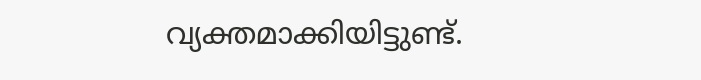വ്യക്തമാക്കിയിട്ടുണ്ട്.